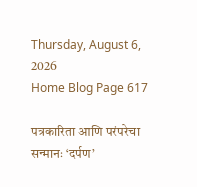Thursday, August 6, 2026
Home Blog Page 617

पत्रकारिता आणि परंपरेचा सन्मानः ‘दर्पण’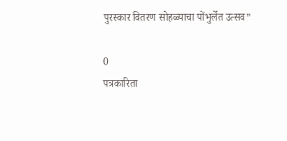पुरस्कार वितरण सोहळ्याचा पोंभुर्लेत उत्सव”

0
पत्रकारिता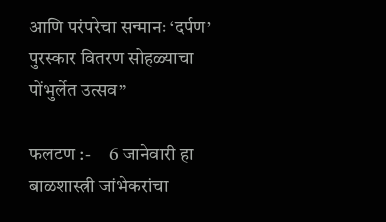आणि परंपरेचा सन्मानः ‘दर्पण’ पुरस्कार वितरण सोहळ्याचा पोंभुर्लेत उत्सव”

फलटण :-     6 जानेवारी हा बाळशास्त्री जांभेकरांचा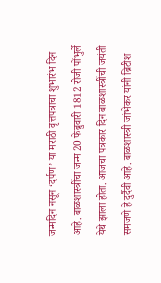जन्मदिन नसून ‘दर्पण’ या मराठी वृत्तपत्राचा शुभारंभ दिन आहे. बाळशास्त्रींचा जन्म 20 फेब्रुवारी 1812 रोजी पोंभुर्ले येथे झाला होता. आजचा पत्रकार दिन बाळशास्त्रींची जयंती समजणे हे दुर्दैवी आहे. बाळशास्त्री जांभेकर यांनी ब्रिटीश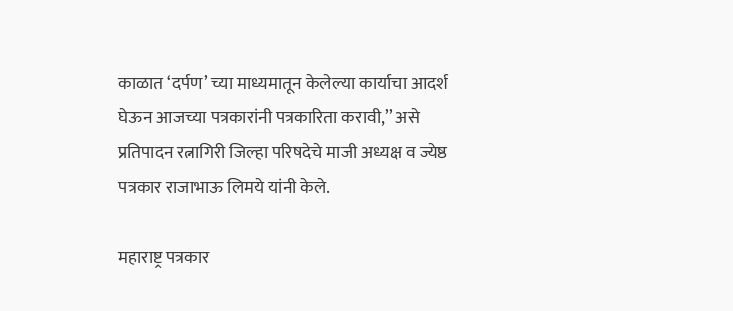काळात ‘दर्पण’ च्या माध्यमातून केलेल्या कार्याचा आदर्श घेऊन आजच्या पत्रकारांनी पत्रकारिता करावी,’’ असे प्रतिपादन रत्नागिरी जिल्हा परिषदेचे माजी अध्यक्ष व ज्येष्ठ पत्रकार राजाभाऊ लिमये यांनी केले.

महाराष्ट्र पत्रकार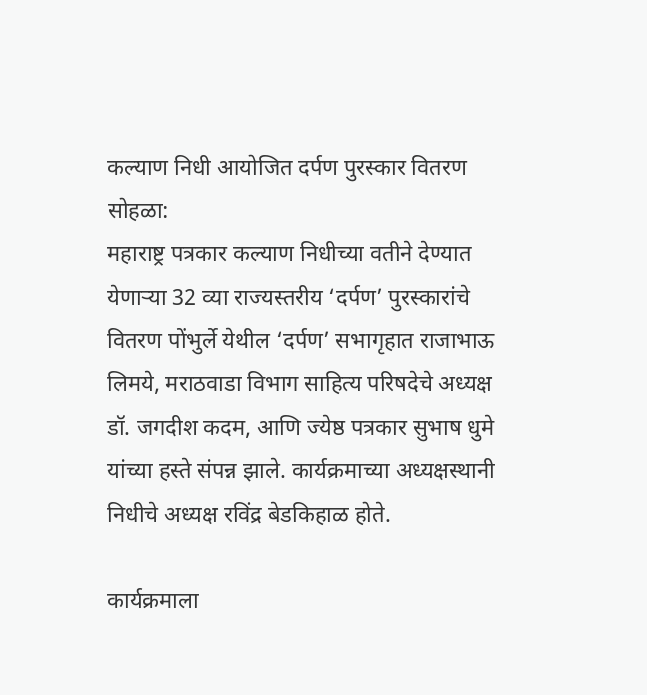कल्याण निधी आयोजित दर्पण पुरस्कार वितरण सोहळा:
महाराष्ट्र पत्रकार कल्याण निधीच्या वतीने देण्यात येणाऱ्या 32 व्या राज्यस्तरीय ‘दर्पण’ पुरस्कारांचे वितरण पोंभुर्ले येथील ‘दर्पण’ सभागृहात राजाभाऊ लिमये, मराठवाडा विभाग साहित्य परिषदेचे अध्यक्ष डॉ. जगदीश कदम, आणि ज्येष्ठ पत्रकार सुभाष धुमे यांच्या हस्ते संपन्न झाले. कार्यक्रमाच्या अध्यक्षस्थानी निधीचे अध्यक्ष रविंद्र बेडकिहाळ होते.

कार्यक्रमाला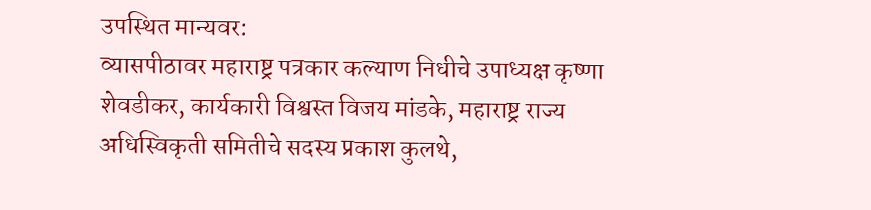उपस्थित मान्यवर:
व्यासपीठावर महाराष्ट्र पत्रकार कल्याण निधीचे उपाध्यक्ष कृष्णा शेवडीकर, कार्यकारी विश्वस्त विजय मांडके, महाराष्ट्र राज्य अधिस्विकृती समितीचे सदस्य प्रकाश कुलथे,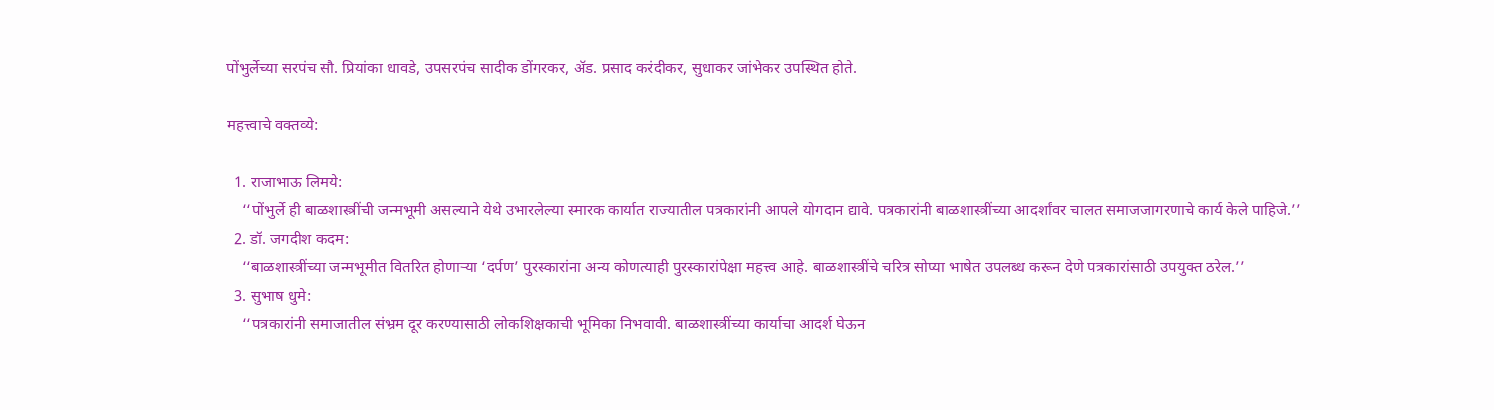पोंभुर्लेच्या सरपंच सौ. प्रियांका धावडे, उपसरपंच सादीक डोंगरकर, अ‍ॅड. प्रसाद करंदीकर, सुधाकर जांभेकर उपस्थित होते.

महत्त्वाचे वक्तव्ये:

  1. राजाभाऊ लिमये:
    ‘‘पोंभुर्ले ही बाळशास्त्रींची जन्मभूमी असल्याने येथे उभारलेल्या स्मारक कार्यात राज्यातील पत्रकारांनी आपले योगदान द्यावे. पत्रकारांनी बाळशास्त्रींच्या आदर्शांवर चालत समाजजागरणाचे कार्य केले पाहिजे.’’
  2. डॉ. जगदीश कदम:
    ‘‘बाळशास्त्रींच्या जन्मभूमीत वितरित होणाऱ्या ‘दर्पण’ पुरस्कारांना अन्य कोणत्याही पुरस्कारांपेक्षा महत्त्व आहे. बाळशास्त्रींचे चरित्र सोप्या भाषेत उपलब्ध करून देणे पत्रकारांसाठी उपयुक्त ठरेल.’’
  3. सुभाष धुमे:
    ‘‘पत्रकारांनी समाजातील संभ्रम दूर करण्यासाठी लोकशिक्षकाची भूमिका निभवावी. बाळशास्त्रींच्या कार्याचा आदर्श घेऊन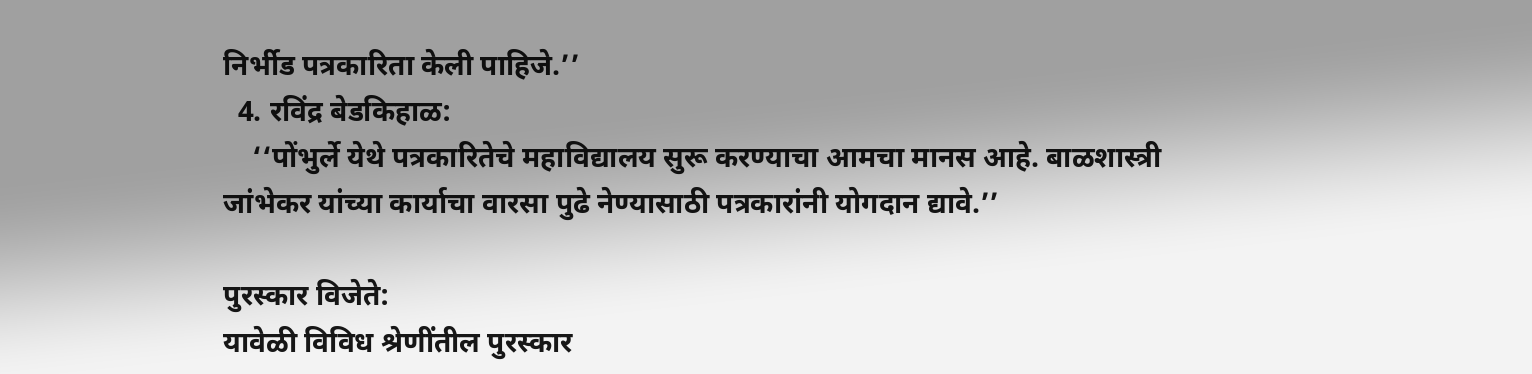निर्भीड पत्रकारिता केली पाहिजे.’’
  4. रविंद्र बेडकिहाळ:
    ‘‘पोंभुर्ले येथे पत्रकारितेचे महाविद्यालय सुरू करण्याचा आमचा मानस आहे. बाळशास्त्री जांभेकर यांच्या कार्याचा वारसा पुढे नेण्यासाठी पत्रकारांनी योगदान द्यावे.’’

पुरस्कार विजेते:
यावेळी विविध श्रेणींतील पुरस्कार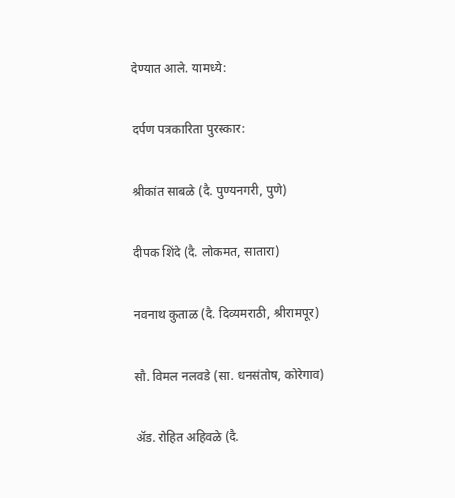देण्यात आले. यामध्ये:

दर्पण पत्रकारिता पुरस्कार:

श्रीकांत साबळे (दै. पुण्यनगरी, पुणे)

दीपक शिंदे (दै. लोकमत, सातारा)

नवनाथ कुताळ (दै. दिव्यमराठी, श्रीरामपूर)

सौ. विमल नलवडे (सा. धनसंतोष, कोरेगाव)

अ‍ॅड. रोहित अहिवळे (दै.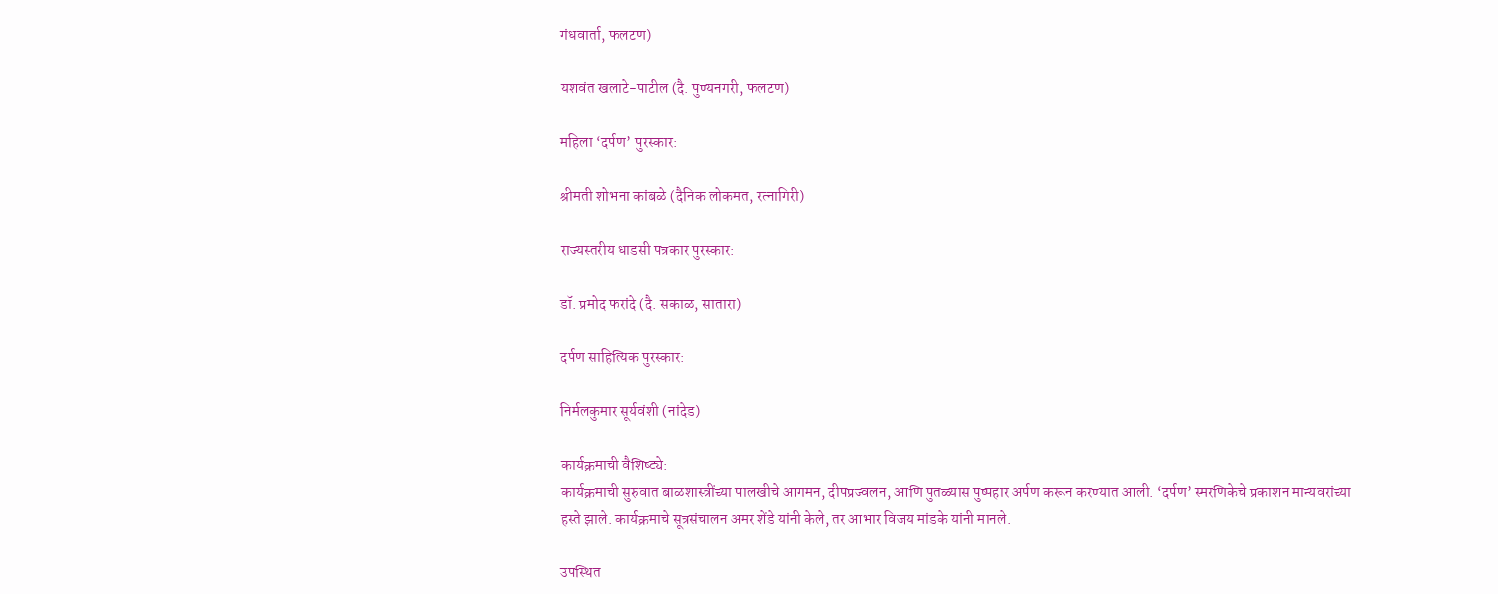गंधवार्ता, फलटण)

यशवंत खलाटे-पाटील (दै. पुण्यनगरी, फलटण)

महिला ‘दर्पण’ पुरस्कार:

श्रीमती शोभना कांबळे (दैनिक लोकमत, रत्नागिरी)

राज्यस्तरीय धाडसी पत्रकार पुरस्कार:

डॉ. प्रमोद फरांदे (दै. सकाळ, सातारा)

दर्पण साहित्यिक पुरस्कार:

निर्मलकुमार सूर्यवंशी (नांदेड)

कार्यक्रमाची वैशिष्ट्ये:
कार्यक्रमाची सुरुवात बाळशास्त्रींच्या पालखीचे आगमन, दीपप्रज्वलन, आणि पुतळ्यास पुष्पहार अर्पण करून करण्यात आली. ‘दर्पण’ स्मरणिकेचे प्रकाशन मान्यवरांच्या हस्ते झाले. कार्यक्रमाचे सूत्रसंचालन अमर शेंडे यांनी केले, तर आभार विजय मांडके यांनी मानले.

उपस्थित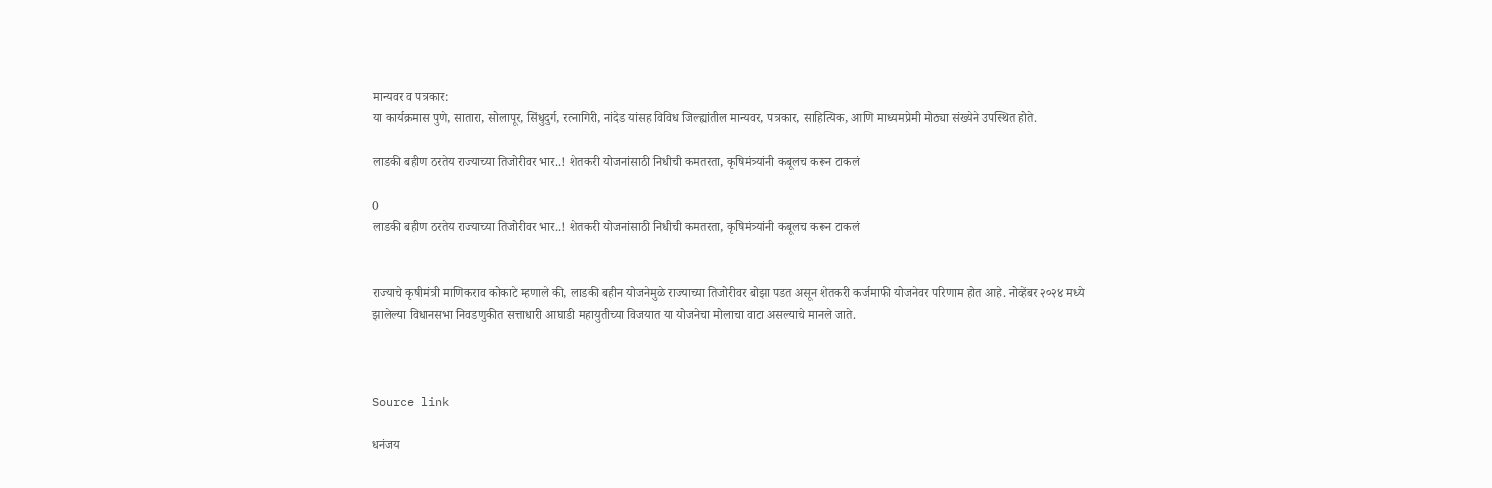मान्यवर व पत्रकार:
या कार्यक्रमास पुणे, सातारा, सोलापूर, सिंधुदुर्ग, रत्नागिरी, नांदेड यांसह विविध जिल्ह्यांतील मान्यवर, पत्रकार, साहित्यिक, आणि माध्यमप्रेमी मोठ्या संख्येने उपस्थित होते.

लाडकी बहीण ठरतेय राज्याच्या तिजोरीवर भार..! शेतकरी योजनांसाठी निधीची कमतरता, कृषिमंत्र्यांनी कबूलच करून टाकलं

0
लाडकी बहीण ठरतेय राज्याच्या तिजोरीवर भार..! शेतकरी योजनांसाठी निधीची कमतरता, कृषिमंत्र्यांनी कबूलच करून टाकलं


राज्याचे कृषीमंत्री माणिकराव कोकाटे म्हणाले की, लाडकी बहीन योजनेमुळे राज्याच्या तिजोरीवर बोझा पडत असून शेतकरी कर्जमाफी योजनेवर परिणाम होत आहे. नोव्हेंबर २०२४ मध्ये झालेल्या विधानसभा निवडणुकीत सत्ताधारी आघाडी महायुतीच्या विजयात या योजनेचा मोलाचा वाटा असल्याचे मानले जाते.



Source link

धनंजय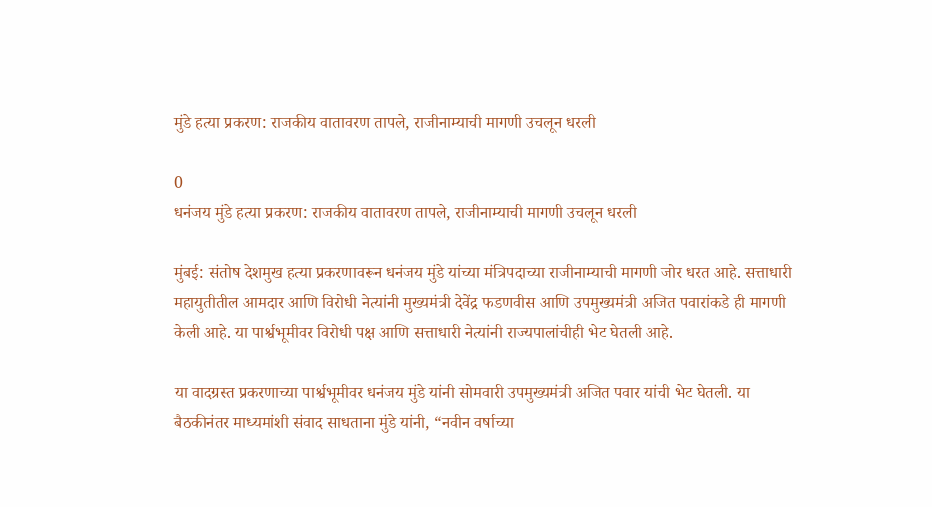मुंडे हत्या प्रकरण: राजकीय वातावरण तापले, राजीनाम्याची मागणी उचलून धरली

0
धनंजय मुंडे हत्या प्रकरण: राजकीय वातावरण तापले, राजीनाम्याची मागणी उचलून धरली

मुंबई: संतोष देशमुख हत्या प्रकरणावरून धनंजय मुंडे यांच्या मंत्रिपदाच्या राजीनाम्याची मागणी जोर धरत आहे. सत्ताधारी महायुतीतील आमदार आणि विरोधी नेत्यांनी मुख्यमंत्री देवेंद्र फडणवीस आणि उपमुख्यमंत्री अजित पवारांकडे ही मागणी केली आहे. या पार्श्वभूमीवर विरोधी पक्ष आणि सत्ताधारी नेत्यांनी राज्यपालांचीही भेट घेतली आहे.

या वादग्रस्त प्रकरणाच्या पार्श्वभूमीवर धनंजय मुंडे यांनी सोमवारी उपमुख्यमंत्री अजित पवार यांची भेट घेतली. या बैठकीनंतर माध्यमांशी संवाद साधताना मुंडे यांनी, “नवीन वर्षाच्या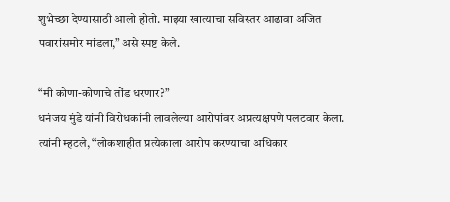शुभेच्छा देण्यासाठी आलो होतो. माझ्या खात्याचा सविस्तर आढावा अजित पवारांसमोर मांडला,” असे स्पष्ट केले.

“मी कोणा-कोणाचे तोंड धरणार?”
धनंजय मुंडे यांनी विरोधकांनी लावलेल्या आरोपांवर अप्रत्यक्षपणे पलटवार केला. त्यांनी म्हटले, “लोकशाहीत प्रत्येकाला आरोप करण्याचा अधिकार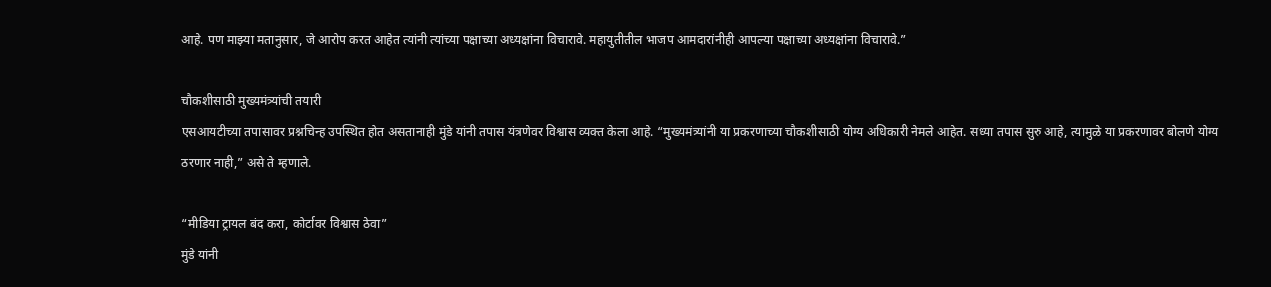आहे. पण माझ्या मतानुसार, जे आरोप करत आहेत त्यांनी त्यांच्या पक्षाच्या अध्यक्षांना विचारावे. महायुतीतील भाजप आमदारांनीही आपल्या पक्षाच्या अध्यक्षांना विचारावे.”

चौकशीसाठी मुख्यमंत्र्यांची तयारी
एसआयटीच्या तपासावर प्रश्नचिन्ह उपस्थित होत असतानाही मुंडे यांनी तपास यंत्रणेवर विश्वास व्यक्त केला आहे. “मुख्यमंत्र्यांनी या प्रकरणाच्या चौकशीसाठी योग्य अधिकारी नेमले आहेत. सध्या तपास सुरु आहे, त्यामुळे या प्रकरणावर बोलणे योग्य ठरणार नाही,” असे ते म्हणाले.

“मीडिया ट्रायल बंद करा, कोर्टावर विश्वास ठेवा”
मुंडे यांनी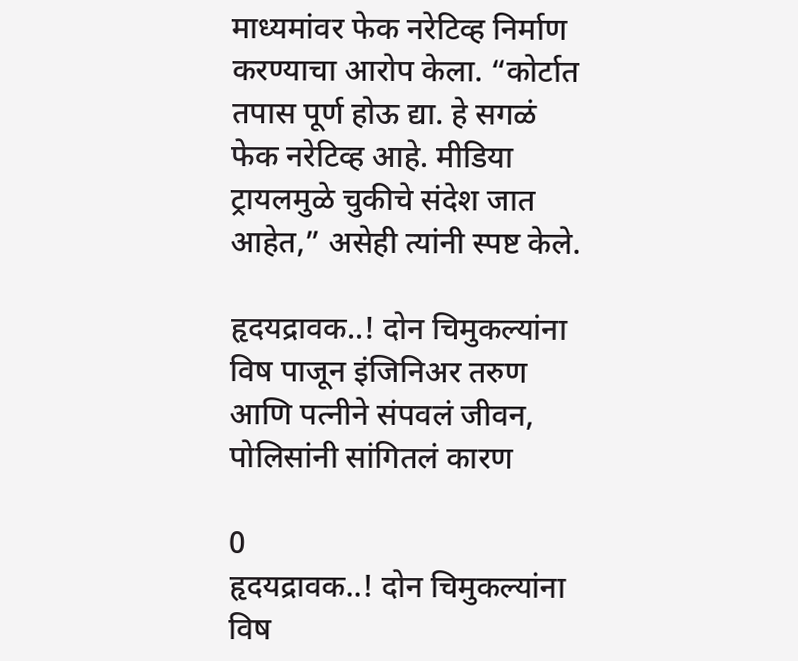माध्यमांवर फेक नरेटिव्ह निर्माण करण्याचा आरोप केला. “कोर्टात तपास पूर्ण होऊ द्या. हे सगळं फेक नरेटिव्ह आहे. मीडिया ट्रायलमुळे चुकीचे संदेश जात आहेत,” असेही त्यांनी स्पष्ट केले.

हृदयद्रावक..! दोन चिमुकल्यांना विष पाजून इंजिनिअर तरुण आणि पत्नीने संपवलं जीवन, पोलिसांनी सांगितलं कारण

0
हृदयद्रावक..! दोन चिमुकल्यांना विष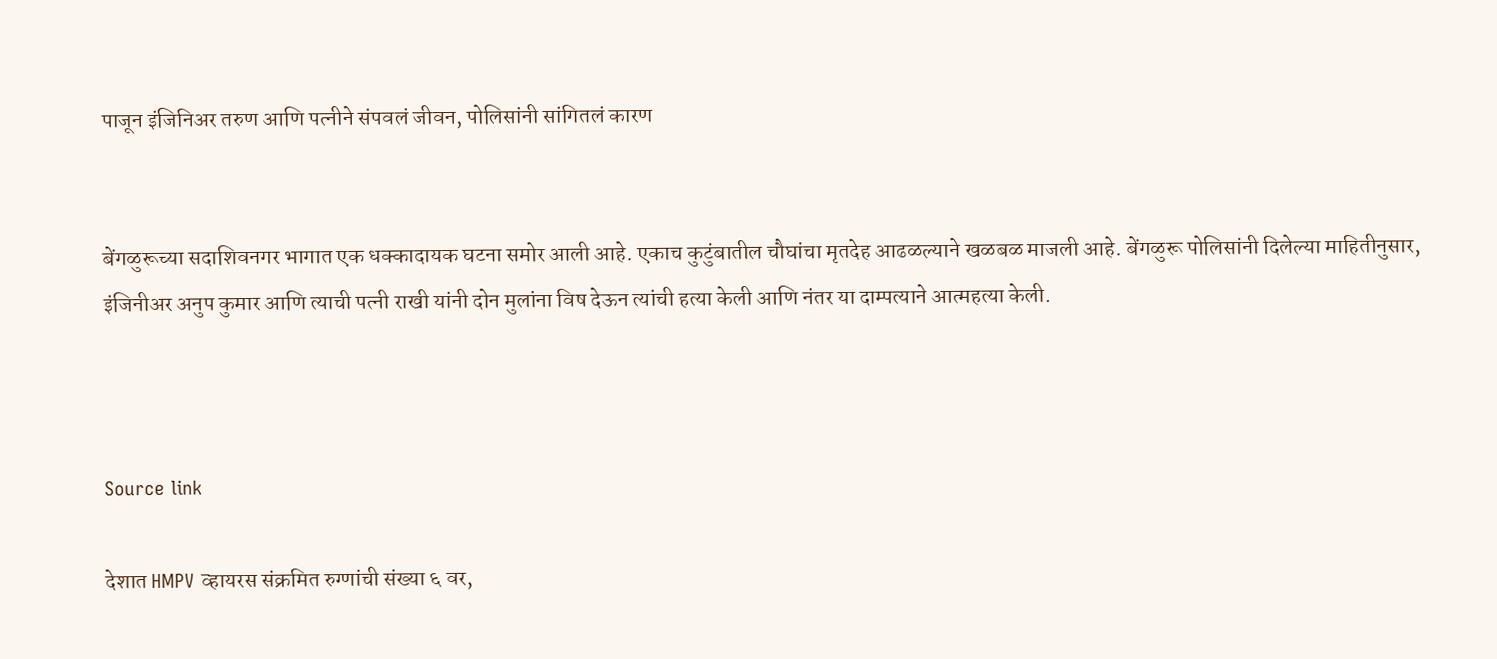पाजून इंजिनिअर तरुण आणि पत्नीने संपवलं जीवन, पोलिसांनी सांगितलं कारण


बेंगळुरूच्या सदाशिवनगर भागात एक धक्कादायक घटना समोर आली आहे. एकाच कुटुंबातील चौघांचा मृतदेह आढळल्याने खळबळ माजली आहे. बेंगळुरू पोलिसांनी दिलेल्या माहितीनुसार, इंजिनीअर अनुप कुमार आणि त्याची पत्नी राखी यांनी दोन मुलांना विष देऊन त्यांची हत्या केली आणि नंतर या दाम्पत्याने आत्महत्या केली.



Source link

देशात HMPV व्हायरस संक्रमित रुग्णांची संख्या ६ वर,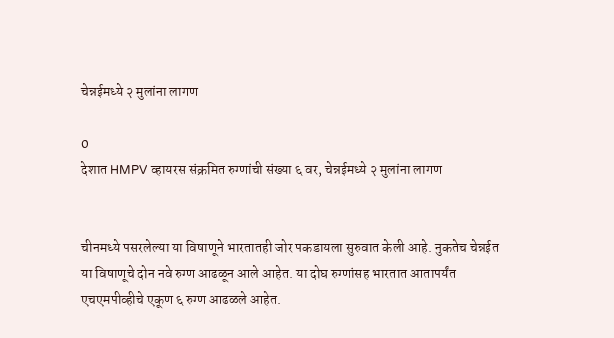चेन्नईमध्ये २ मुलांना लागण

0
देशात HMPV व्हायरस संक्रमित रुग्णांची संख्या ६ वर, चेन्नईमध्ये २ मुलांना लागण


चीनमध्ये पसरलेल्या या विषाणूने भारतातही जोर पकडायला सुरुवात केली आहे. नुकतेच चेन्नईत या विषाणूचे दोन नवे रुग्ण आढळून आले आहेत. या दोघ रुग्णांसह भारतात आतापर्यंत एचएमपीव्हीचे एकूण ६ रुग्ण आढळले आहेत.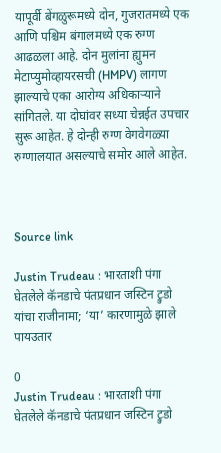यापूर्वी बेंगळुरूमध्ये दोन, गुजरातमध्ये एक आणि पश्चिम बंगालमध्ये एक रुग्ण आढळला आहे. दोन मुलांना ह्युमन मेटाप्युमोव्हायरसची (HMPV) लागण झाल्याचे एका आरोग्य अधिकाऱ्याने सांगितले. या दोघांवर सध्या चेन्नईत उपचार सुरू आहेत. हे दोन्ही रुग्ण वेगवेगळ्या रुग्णालयात असल्याचे समोर आले आहेत.



Source link

Justin Trudeau : भारताशी पंगा घेतलेले कॅनडाचे पंतप्रधान जस्टिन ट्रुडो यांचा राजीनामा; ‘या’ कारणामुळे झाले पायउतार

0
Justin Trudeau : भारताशी पंगा घेतलेले कॅनडाचे पंतप्रधान जस्टिन ट्रुडो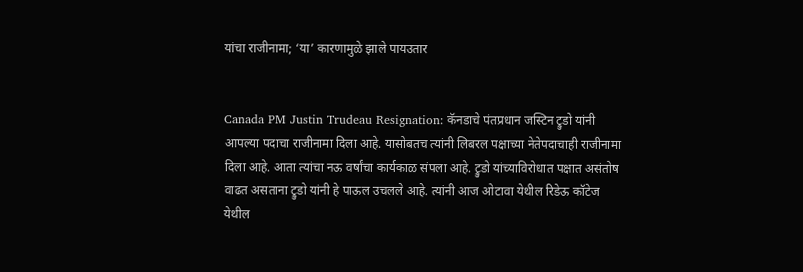यांचा राजीनामा; ‘या’ कारणामुळे झाले पायउतार


Canada PM Justin Trudeau Resignation: कॅनडाचे पंतप्रधान जस्टिन ट्रुडो यांनी आपल्या पदाचा राजीनामा दिला आहे. यासोबतच त्यांनी लिबरल पक्षाच्या नेतेपदाचाही राजीनामा दिला आहे. आता त्यांचा नऊ वर्षांचा कार्यकाळ संपला आहे. ट्रुडो यांच्याविरोधात पक्षात असंतोष वाढत असताना ट्रुडो यांनी हे पाऊल उचलले आहे. त्यांनी आज ओटावा येथील रिडेऊ कॉटेज येथील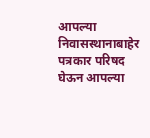आपल्या निवासस्थानाबाहेर पत्रकार परिषद घेऊन आपल्या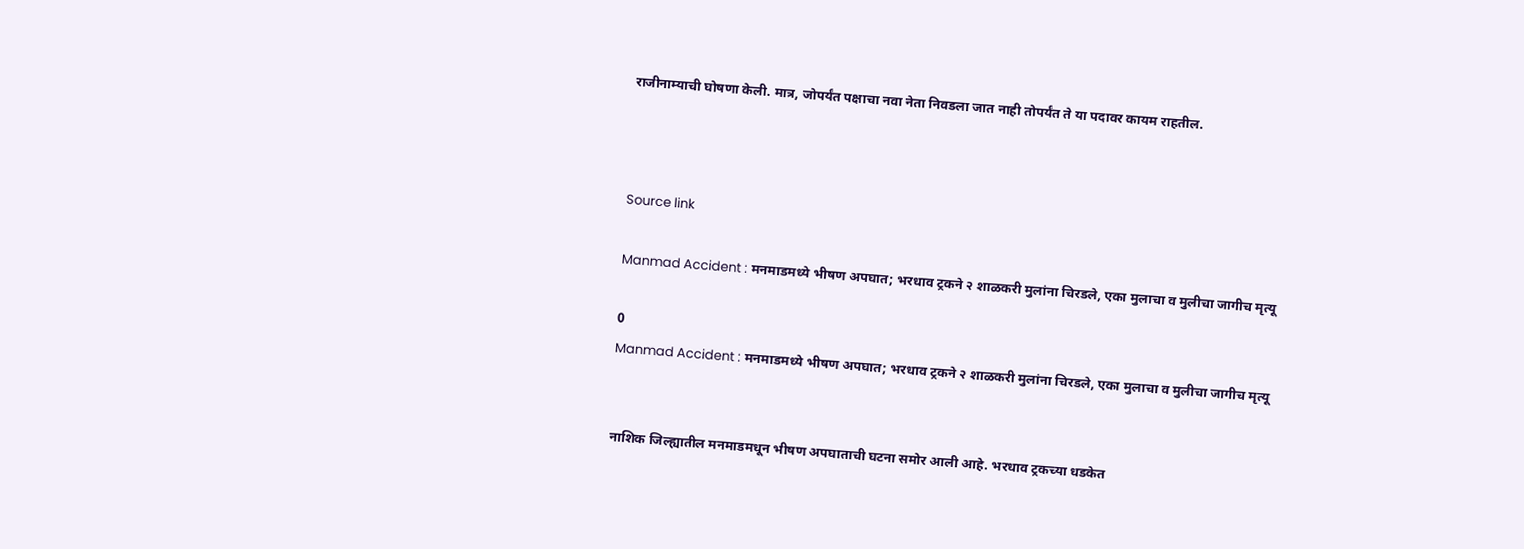राजीनाम्याची घोषणा केली. मात्र, जोपर्यंत पक्षाचा नवा नेता निवडला जात नाही तोपर्यंत ते या पदावर कायम राहतील.



Source link

Manmad Accident : मनमाडमध्ये भीषण अपघात; भरधाव ट्रकने २ शाळकरी मुलांना चिरडले, एका मुलाचा व मुलीचा जागीच मृत्यू

0
Manmad Accident : मनमाडमध्ये भीषण अपघात; भरधाव ट्रकने २ शाळकरी मुलांना चिरडले, एका मुलाचा व मुलीचा जागीच मृत्यू


नाशिक जिल्ह्यातील मनमाडमधून भीषण अपघाताची घटना समोर आली आहे. भरधाव ट्रकच्या धडकेत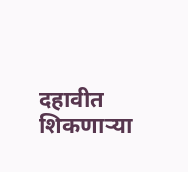दहावीत शिकणाऱ्या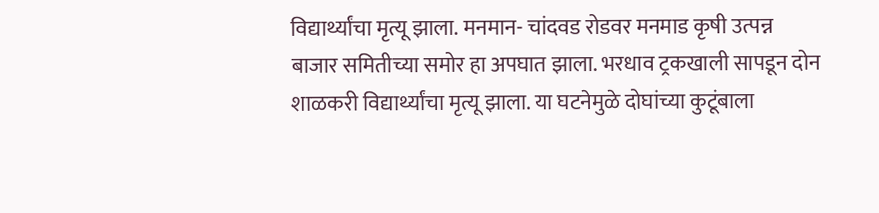विद्यार्थ्यांचा मृत्यू झाला. मनमान- चांदवड रोडवर मनमाड कृषी उत्पन्न बाजार समितीच्या समोर हा अपघात झाला. भरधाव ट्रकखाली सापडून दोन शाळकरी विद्यार्थ्यांचा मृत्यू झाला. या घटनेमुळे दोघांच्या कुटूंबाला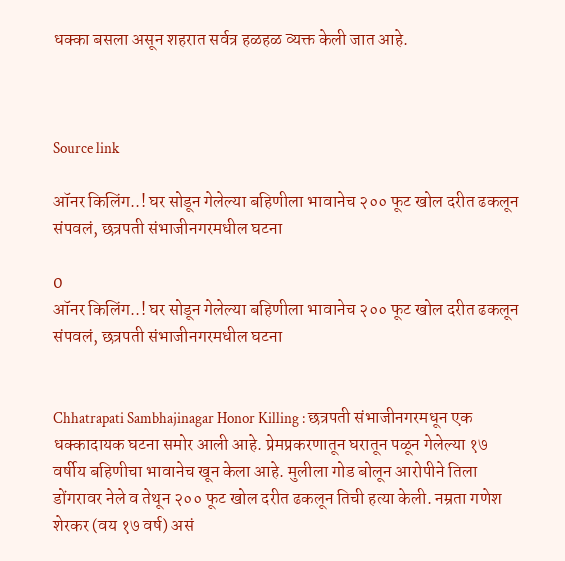धक्का बसला असून शहरात सर्वत्र हळहळ व्यक्त केली जात आहे.



Source link

ऑनर किलिंग..! घर सोडून गेलेल्या बहिणीला भावानेच २०० फूट खोल दरीत ढकलून संपवलं, छत्रपती संभाजीनगरमधील घटना

0
ऑनर किलिंग..! घर सोडून गेलेल्या बहिणीला भावानेच २०० फूट खोल दरीत ढकलून संपवलं, छत्रपती संभाजीनगरमधील घटना


Chhatrapati Sambhajinagar Honor Killing : छत्रपती संभाजीनगरमधून एक धक्कादायक घटना समोर आली आहे. प्रेमप्रकरणातून घरातून पळून गेलेल्या १७ वर्षीय बहिणीचा भावानेच खून केला आहे. मुलीला गोड बोलून आरोपीने तिला डोंगरावर नेले व तेथून २०० फूट खोल दरीत ढकलून तिची हत्या केली. नम्रता गणेश शेरकर (वय १७ वर्ष) असं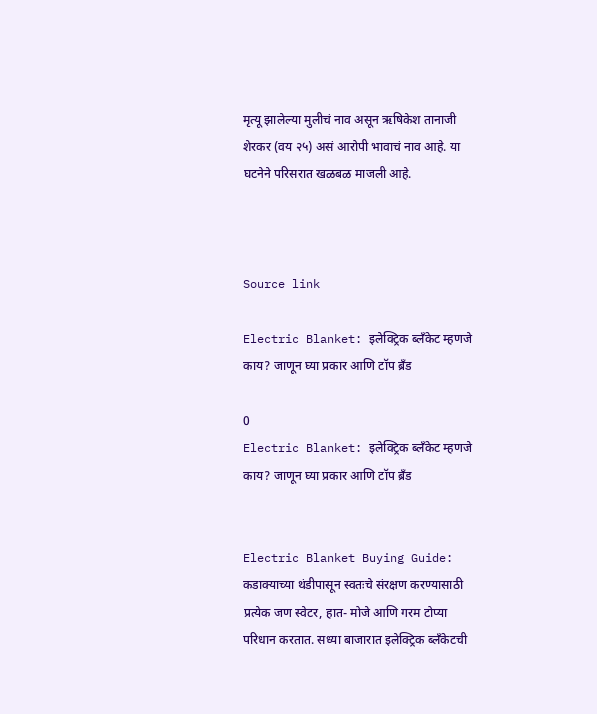मृत्यू झालेल्या मुलीचं नाव असून ऋषिकेश तानाजी शेरकर (वय २५) असं आरोपी भावाचं नाव आहे. या घटनेने परिसरात खळबळ माजली आहे.



Source link

Electric Blanket: इलेक्ट्रिक ब्लँकेट म्हणजे काय? जाणून घ्या प्रकार आणि टॉप ब्रँड

0
Electric Blanket: इलेक्ट्रिक ब्लँकेट म्हणजे काय? जाणून घ्या प्रकार आणि टॉप ब्रँड


Electric Blanket Buying Guide: कडाक्याच्या थंडीपासून स्वतःचे संरक्षण करण्यासाठी प्रत्येक जण स्वेटर, हात- मोजे आणि गरम टोप्या परिधान करतात. सध्या बाजारात इलेक्ट्रिक ब्लँकेटची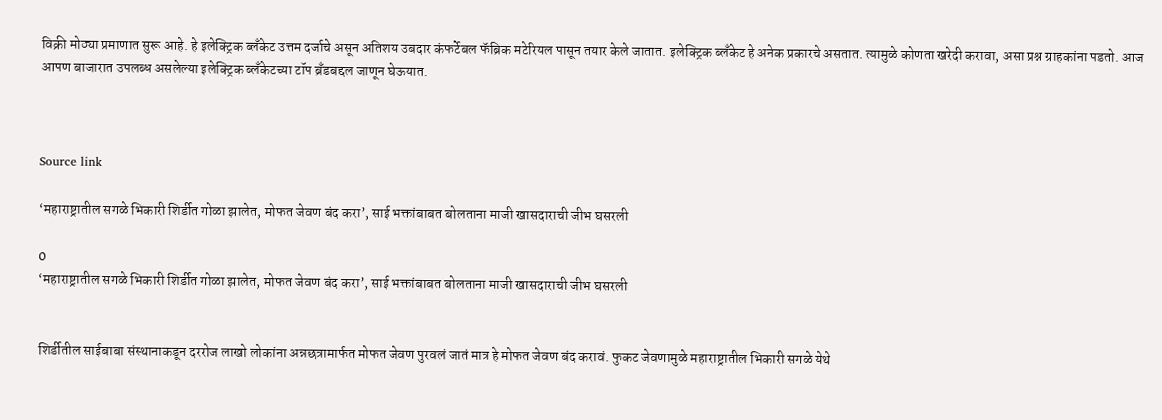विक्री मोठ्या प्रमाणात सुरू आहे. हे इलेक्ट्रिक ब्लँकेट उत्तम दर्जाचे असून अतिशय उबदार कंफर्टेबल फॅब्रिक मटेरियल पासून तयार केले जातात. इलेक्ट्रिक ब्लँकेट हे अनेक प्रकारचे असतात. त्यामुळे कोणता खरेदी करावा, असा प्रश्न ग्राहकांना पडतो. आज आपण बाजारात उपलब्ध असलेल्या इलेक्ट्रिक ब्लँकेटच्या टॉप ब्रँडबद्दल जाणून घेऊयात.



Source link

‘महाराष्ट्रातील सगळे भिकारी शिर्डीत गोळा झालेत, मोफत जेवण बंद करा’, साई भक्तांबाबत बोलताना माजी खासदाराची जीभ घसरली

0
‘महाराष्ट्रातील सगळे भिकारी शिर्डीत गोळा झालेत, मोफत जेवण बंद करा’, साई भक्तांबाबत बोलताना माजी खासदाराची जीभ घसरली


शिर्डीतील साईबाबा संस्थानाकडून दररोज लाखो लोकांना अन्नछत्रामार्फत मोफत जेवण पुरवलं जातं मात्र हे मोफत जेवण बंद करावं. फुकट जेवणामुळे महाराष्ट्रातील भिकारी सगळे येथे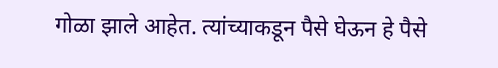गोळा झाले आहेत. त्यांच्याकडून पैसे घेऊन हे पैसे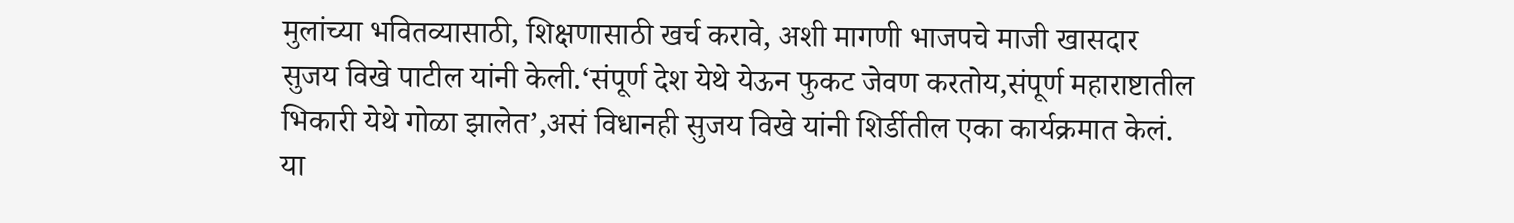मुलांच्या भवितव्यासाठी, शिक्षणासाठी खर्च करावे, अशी मागणी भाजपचे माजी खासदार सुजय विखे पाटील यांनी केली.‘संपूर्ण देश येथे येऊन फुकट जेवण करतोय,संपूर्ण महाराष्टातील भिकारी येथे गोळा झालेत’,असं विधानही सुजय विखे यांनी शिर्डीतील एका कार्यक्रमात केलं. या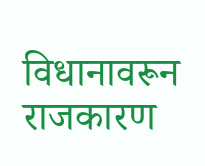विधानावरून राजकारण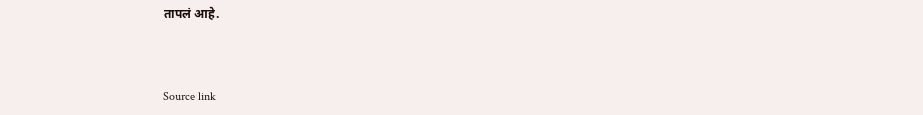तापलं आहे.



Source link